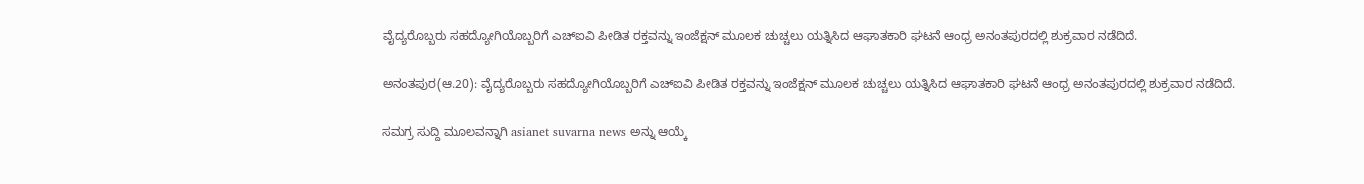ವೈದ್ಯರೊಬ್ಬರು ಸಹದ್ಯೋಗಿಯೊಬ್ಬರಿಗೆ ಎಚ್‌ಐವಿ ಪೀಡಿತ ರಕ್ತವನ್ನು ಇಂಜೆಕ್ಷನ್ ಮೂಲಕ ಚುಚ್ಚಲು ಯತ್ನಿಸಿದ ಆಘಾತಕಾರಿ ಘಟನೆ ಆಂಧ್ರ ಅನಂತಪುರದಲ್ಲಿ ಶುಕ್ರವಾರ ನಡೆದಿದೆ.

ಅನಂತಪುರ(ಆ.20): ವೈದ್ಯರೊಬ್ಬರು ಸಹದ್ಯೋಗಿಯೊಬ್ಬರಿಗೆ ಎಚ್‌ಐವಿ ಪೀಡಿತ ರಕ್ತವನ್ನು ಇಂಜೆಕ್ಷನ್ ಮೂಲಕ ಚುಚ್ಚಲು ಯತ್ನಿಸಿದ ಆಘಾತಕಾರಿ ಘಟನೆ ಆಂಧ್ರ ಅನಂತಪುರದಲ್ಲಿ ಶುಕ್ರವಾರ ನಡೆದಿದೆ.

ಸಮಗ್ರ ಸುದ್ದಿ ಮೂಲವನ್ನಾಗಿ asianet suvarna news ಅನ್ನು ಆಯ್ಕೆ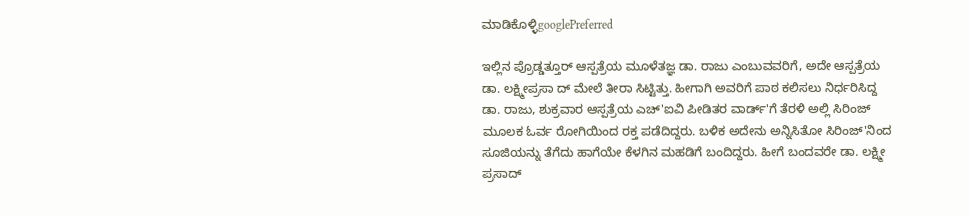ಮಾಡಿಕೊಳ್ಳಿgooglePreferred

ಇಲ್ಲಿನ ಪ್ರೊಡ್ಡತ್ತೂರ್ ಆಸ್ಪತ್ರೆಯ ಮೂಳೆತಜ್ಞ ಡಾ. ರಾಜು ಎಂಬುವವರಿಗೆ, ಅದೇ ಆಸ್ಪತ್ರೆಯ ಡಾ. ಲಕ್ಷ್ಮೀಪ್ರಸಾ ದ್ ಮೇಲೆ ತೀರಾ ಸಿಟ್ಟಿತ್ತು. ಹೀಗಾಗಿ ಅವರಿಗೆ ಪಾಠ ಕಲಿಸಲು ನಿರ್ಧರಿಸಿದ್ದ ಡಾ. ರಾಜು, ಶುಕ್ರವಾರ ಆಸ್ಪತ್ರೆಯ ಎಚ್‌'ಐವಿ ಪೀಡಿತರ ವಾರ್ಡ್'ಗೆ ತೆರಳಿ ಅಲ್ಲಿ ಸಿರಿಂಜ್ ಮೂಲಕ ಓರ್ವ ರೋಗಿಯಿಂದ ರಕ್ತ ಪಡೆದಿದ್ದರು. ಬಳಿಕ ಅದೇನು ಅನ್ನಿಸಿತೋ ಸಿರಿಂಜ್'ನಿಂದ ಸೂಜಿಯನ್ನು ತೆಗೆದು ಹಾಗೆಯೇ ಕೆಳಗಿನ ಮಹಡಿಗೆ ಬಂದಿದ್ದರು. ಹೀಗೆ ಬಂದವರೇ ಡಾ. ಲಕ್ಷ್ಮೀ ಪ್ರಸಾದ್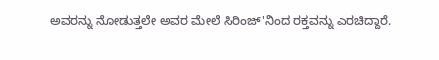ಅವರನ್ನು ನೋಡುತ್ತಲೇ ಅವರ ಮೇಲೆ ಸಿರಿಂಜ್‌'ನಿಂದ ರಕ್ತವನ್ನು ಎರಚಿದ್ದಾರೆ.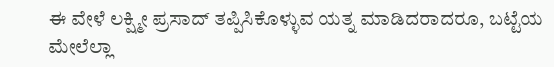ಈ ವೇಳೆ ಲಕ್ಷ್ಮೀ ಪ್ರಸಾದ್ ತಪ್ಪಿಸಿಕೊಳ್ಳುವ ಯತ್ನ ಮಾಡಿದರಾದರೂ, ಬಟ್ಟೆಯ ಮೇಲೆಲ್ಲಾ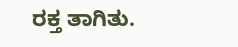ರಕ್ತ ತಾಗಿತು.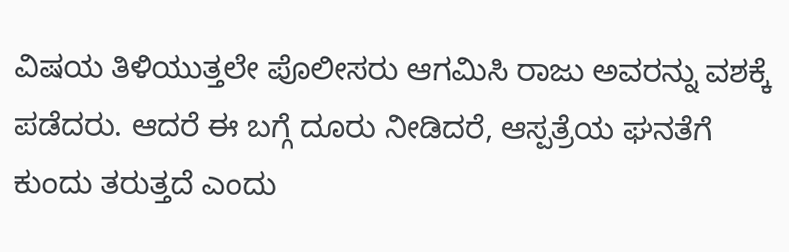ವಿಷಯ ತಿಳಿಯುತ್ತಲೇ ಪೊಲೀಸರು ಆಗಮಿಸಿ ರಾಜು ಅವರನ್ನು ವಶಕ್ಕೆ ಪಡೆದರು. ಆದರೆ ಈ ಬಗ್ಗೆ ದೂರು ನೀಡಿದರೆ, ಆಸ್ಪತ್ರೆಯ ಘನತೆಗೆ ಕುಂದು ತರುತ್ತದೆ ಎಂದು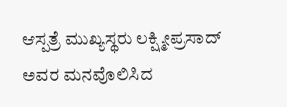ಆಸ್ಪತ್ರೆ ಮುಖ್ಯಸ್ಥರು ಲಕ್ಷ್ಮೀಪ್ರಸಾದ್ ಅವರ ಮನವೊಲಿಸಿದ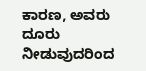ಕಾರಣ, ಅವರು ದೂರು ನೀಡುವುದರಿಂದ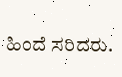ಹಿಂದೆ ಸರಿದರು.